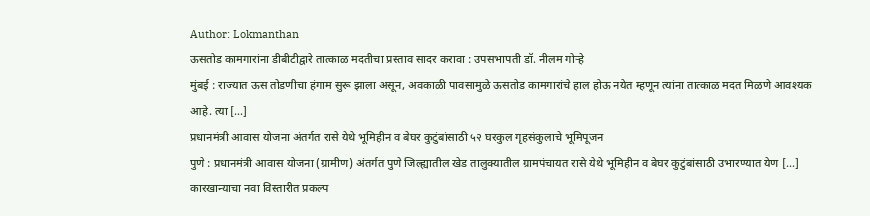Author: Lokmanthan
ऊसतोड कामगारांना डीबीटीद्वारे तात्काळ मदतीचा प्रस्ताव सादर करावा : उपसभापती डॉ. नीलम गोऱ्हे
मुंबई : राज्यात ऊस तोडणीचा हंगाम सुरू झाला असून, अवकाळी पावसामुळे ऊसतोड कामगारांचे हाल होऊ नयेत म्हणून त्यांना तात्काळ मदत मिळणे आवश्यक आहे. त्या [...]
प्रधानमंत्री आवास योजना अंतर्गत रासे येथे भूमिहीन व बेघर कुटुंबांसाठी ५२ घरकुल गृहसंकुलाचे भूमिपूजन
पुणे : प्रधानमंत्री आवास योजना (ग्रामीण) अंतर्गत पुणे जिल्ह्यातील खेड तालुक्यातील ग्रामपंचायत रासे येथे भूमिहीन व बेघर कुटुंबांसाठी उभारण्यात येण [...]
कारखान्याचा नवा विस्तारीत प्रकल्प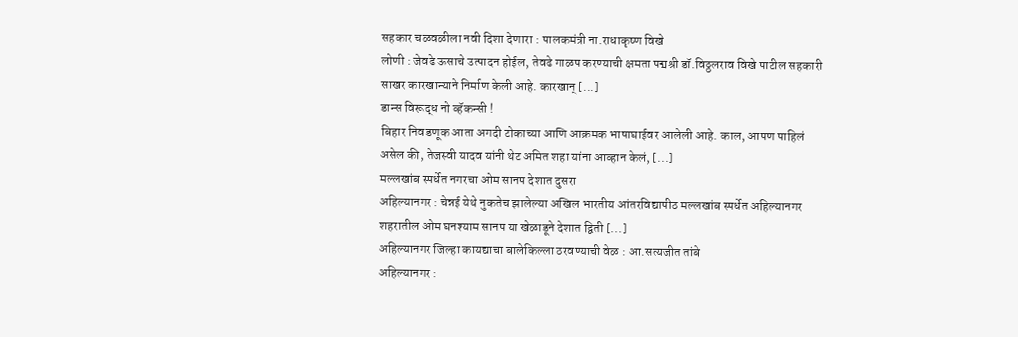सहकार चळवळीला नवी दिशा देणारा : पालकमंत्री ना.राधाकृष्ण विखे
लोणी : जेवढे ऊसाचे उत्पादन होईल, तेवढे गाळप करण्याची क्षमता पद्मश्री डॉ.विठ्ठलराव विखे पाटील सहकारी साखर कारखान्याने निर्माण केली आहे. कारखान् [...]
डान्स विरूद्ध नो व्हॅकन्सी !
बिहार निवडणूक आता अगदी टोकाच्या आणि आक्रमक भाषाघाईवर आलेली आहे. काल, आपण पाहिलं असेल की, तेजस्वी यादव यांनी थेट अमित शहा यांना आव्हान केलं, [...]
मल्लखांब स्पर्धेत नगरचा ओम सानप देशात दुसरा
अहिल्यानगर : चेन्नई येथे नुकतेच झालेल्या अखिल भारतीय आंतरविद्यापीठ मल्लखांब स्पर्धेत अहिल्यानगर शहरातील ओम घनश्याम सानप या खेळाडूने देशात द्विती [...]
अहिल्यानगर जिल्हा कायद्याचा बालेकिल्ला ठरवण्याची वेळ : आ.सत्यजीत तांबे
अहिल्यानगर :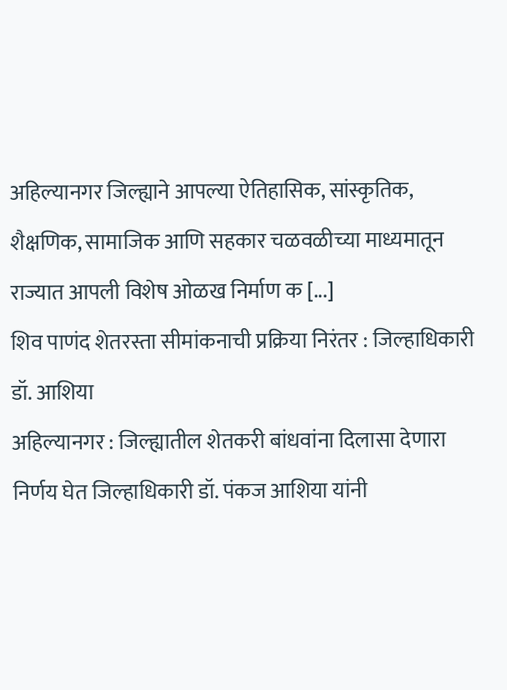अहिल्यानगर जिल्ह्याने आपल्या ऐतिहासिक, सांस्कृतिक, शैक्षणिक, सामाजिक आणि सहकार चळवळीच्या माध्यमातून राज्यात आपली विशेष ओळख निर्माण क [...]
शिव पाणंद शेतरस्ता सीमांकनाची प्रक्रिया निरंतर : जिल्हाधिकारी डॉ. आशिया
अहिल्यानगर : जिल्ह्यातील शेतकरी बांधवांना दिलासा देणारा निर्णय घेत जिल्हाधिकारी डॉ. पंकज आशिया यांनी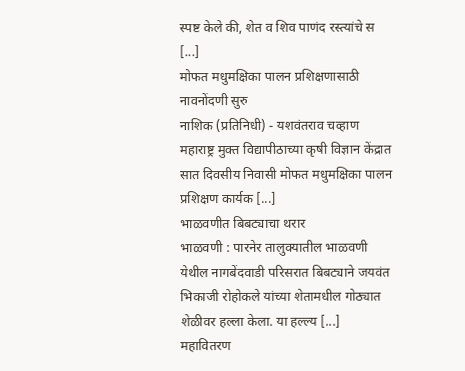स्पष्ट केले की, शेत व शिव पाणंद रस्त्यांचे स [...]
मोफत मधुमक्षिका पालन प्रशिक्षणासाठी नावनोंदणी सुरु
नाशिक (प्रतिनिधी) - यशवंतराव चव्हाण महाराष्ट्र मुक्त विद्यापीठाच्या कृषी विज्ञान केंद्रात सात दिवसीय निवासी मोफत मधुमक्षिका पालन प्रशिक्षण कार्यक [...]
भाळवणीत बिबट्याचा थरार
भाळवणी : पारनेर तालुक्यातील भाळवणी येथील नागबेंदवाडी परिसरात बिबट्याने जयवंत भिकाजी रोहोकले यांच्या शेतामधील गोठ्यात शेळीवर हल्ला केला. या हल्ल्य [...]
महावितरण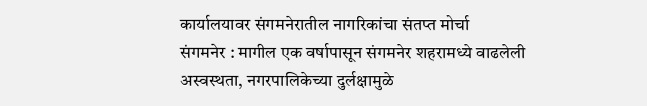कार्यालयावर संगमनेरातील नागरिकांचा संतप्त मोर्चा
संगमनेर : मागील एक वर्षापासून संगमनेर शहरामध्ये वाढलेली अस्वस्थता, नगरपालिकेच्या दुर्लक्षामुळे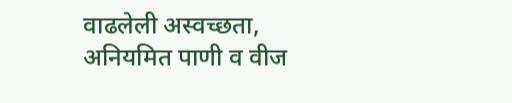वाढलेली अस्वच्छता, अनियमित पाणी व वीज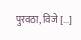पुरवठा, विजे [...]